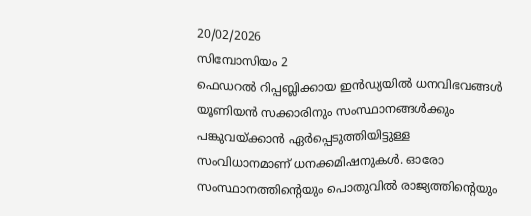20/02/2026
സിമ്പോസിയം 2
ഫെഡറൽ റിപ്പബ്ലിക്കായ ഇൻഡ്യയിൽ ധനവിഭവങ്ങൾ യൂണിയൻ സക്കാരിനും സംസ്ഥാനങ്ങൾക്കും പങ്കുവയ്ക്കാൻ ഏർപ്പെടുത്തിയിട്ടുള്ള സംവിധാനമാണ് ധനക്കമിഷനുകൾ. ഓരോ സംസ്ഥാനത്തിന്റെയും പൊതുവിൽ രാജ്യത്തിന്റെയും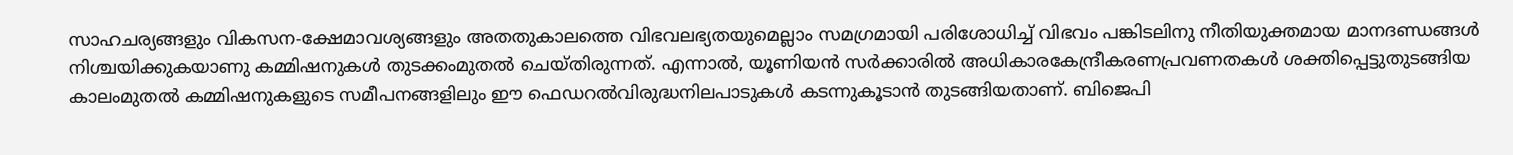സാഹചര്യങ്ങളും വികസന-ക്ഷേമാവശ്യങ്ങളും അതതുകാലത്തെ വിഭവലഭ്യതയുമെല്ലാം സമഗ്രമായി പരിശോധിച്ച് വിഭവം പങ്കിടലിനു നീതിയുക്തമായ മാനദണ്ഡങ്ങൾ നിശ്ചയിക്കുകയാണു കമ്മിഷനുകൾ തുടക്കംമുതൽ ചെയ്തിരുന്നത്. എന്നാൽ, യൂണിയൻ സർക്കാരിൽ അധികാരകേന്ദ്രീകരണപ്രവണതകൾ ശക്തിപ്പെട്ടുതുടങ്ങിയ കാലംമുതൽ കമ്മിഷനുകളുടെ സമീപനങ്ങളിലും ഈ ഫെഡറൽവിരുദ്ധനിലപാടുകൾ കടന്നുകൂടാൻ തുടങ്ങിയതാണ്. ബിജെപി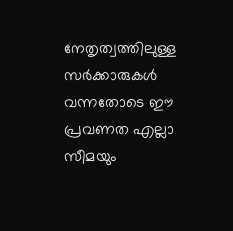നേതൃത്വത്തിലുള്ള സർക്കാരുകൾ വന്നതോടെ ഈ പ്രവണത എല്ലാ സീമയും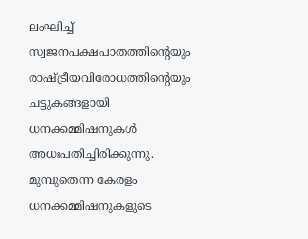ലംഘിച്ച് സ്വജനപക്ഷപാതത്തിന്റെയും രാഷ്ട്രീയവിരോധത്തിന്റെയും ചട്ടുകങ്ങളായി ധനക്കമ്മിഷനുകൾ അധഃപതിച്ചിരിക്കുന്നു. മുമ്പുതെന്ന കേരളം ധനക്കമ്മിഷനുകളുടെ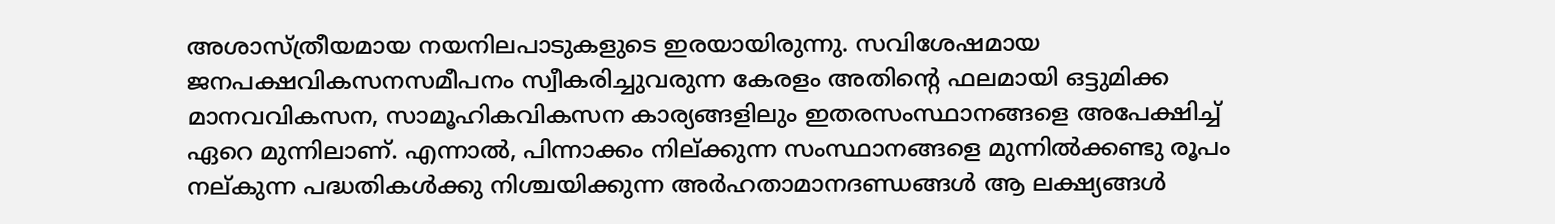അശാസ്ത്രീയമായ നയനിലപാടുകളുടെ ഇരയായിരുന്നു. സവിശേഷമായ ജനപക്ഷവികസനസമീപനം സ്വീകരിച്ചുവരുന്ന കേരളം അതിന്റെ ഫലമായി ഒട്ടുമിക്ക മാനവവികസന, സാമൂഹികവികസന കാര്യങ്ങളിലും ഇതരസംസ്ഥാനങ്ങളെ അപേക്ഷിച്ച് ഏറെ മുന്നിലാണ്. എന്നാൽ, പിന്നാക്കം നില്ക്കുന്ന സംസ്ഥാനങ്ങളെ മുന്നിൽക്കണ്ടു രൂപം നല്കുന്ന പദ്ധതികൾക്കു നിശ്ചയിക്കുന്ന അർഹതാമാനദണ്ഡങ്ങൾ ആ ലക്ഷ്യങ്ങൾ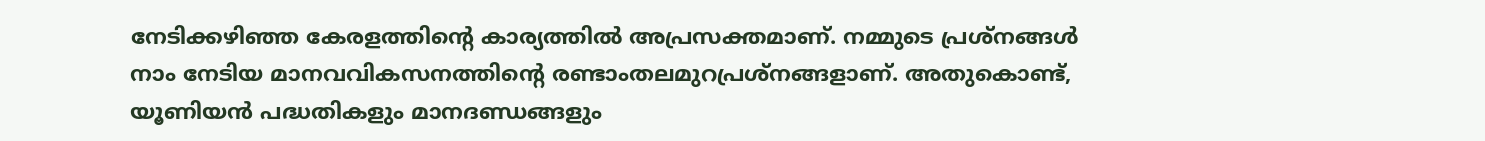നേടിക്കഴിഞ്ഞ കേരളത്തിന്റെ കാര്യത്തിൽ അപ്രസക്തമാണ്. നമ്മുടെ പ്രശ്നങ്ങൾ നാം നേടിയ മാനവവികസനത്തിന്റെ രണ്ടാംതലമുറപ്രശ്നങ്ങളാണ്. അതുകൊണ്ട്, യൂണിയൻ പദ്ധതികളും മാനദണ്ഡങ്ങളും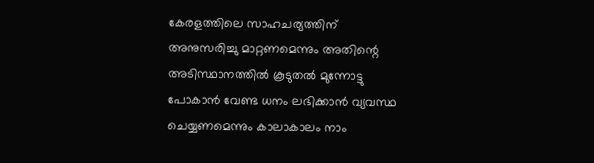കേരളത്തിലെ സാഹചര്യത്തിന് അനുസരിച്ചു മാറ്റണമെന്നും അതിന്റെ അടിസ്ഥാനത്തിൽ കൂടുതൽ മുന്നോട്ടു പോകാൻ വേണ്ട ധനം ലഭിക്കാൻ വ്യവസ്ഥ ചെയ്യണമെന്നും കാലാകാലം നാം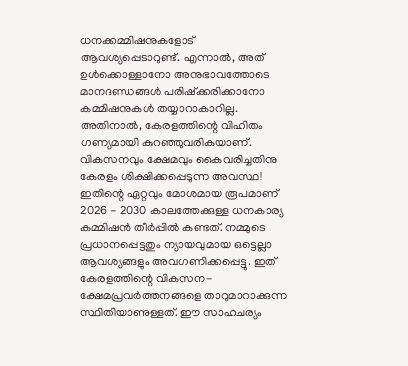ധനക്കമ്മിഷനുകളോട് ആവശ്യപ്പെടാറുണ്ട്. എന്നാൽ, അത് ഉൾക്കൊള്ളാനോ അനുഭാവത്തോടെ മാനദണ്ഡങ്ങൾ പരിഷ്ക്കരിക്കാനോ കമ്മിഷനുകൾ തയ്യാറാകാറില്ല. അതിനാൽ, കേരളത്തിന്റെ വിഹിതം ഗണ്യമായി കുറഞ്ഞുവരികയാണ്. വികസനവും ക്ഷേമവും കൈവരിച്ചതിനു കേരളം ശിക്ഷിക്കപ്പെടുന്ന അവസ്ഥ! ഇതിന്റെ ഏറ്റവും മോശമായ രൂപമാണ് 2026 - 2030 കാലത്തേക്കുള്ള ധനകാര്യ കമ്മിഷൻ തീർപ്പിൽ കണ്ടത്. നമ്മുടെ പ്രധാനപ്പെട്ടതും ന്യായവുമായ ഒട്ടെല്ലാ ആവശ്യങ്ങളും അവഗണിക്കപ്പെട്ടു. ഇത് കേരളത്തിന്റെ വികസന-ക്ഷേമപ്രവർത്തനങ്ങളെ താറുമാറാക്കുന്ന സ്ഥിതിയാണുള്ളത്. ഈ സാഹചര്യം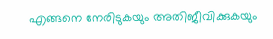എങ്ങനെ നേരിടുകയും അതിജീവിക്കുകയും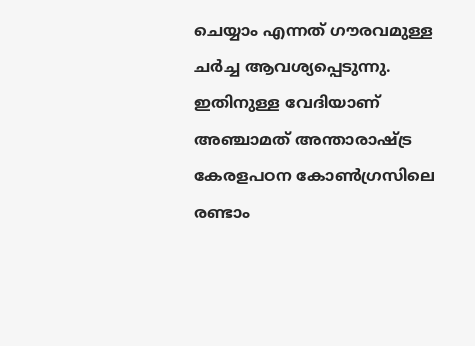ചെയ്യാം എന്നത് ഗൗരവമുള്ള ചർച്ച ആവശ്യപ്പെടുന്നു. ഇതിനുള്ള വേദിയാണ് അഞ്ചാമത് അന്താരാഷ്ട്ര കേരളപഠന കോൺഗ്രസിലെ രണ്ടാം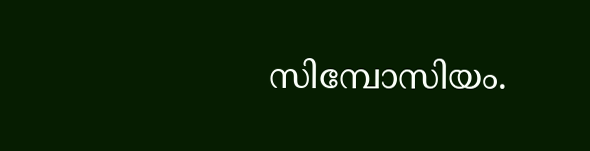സിമ്പോസിയം.